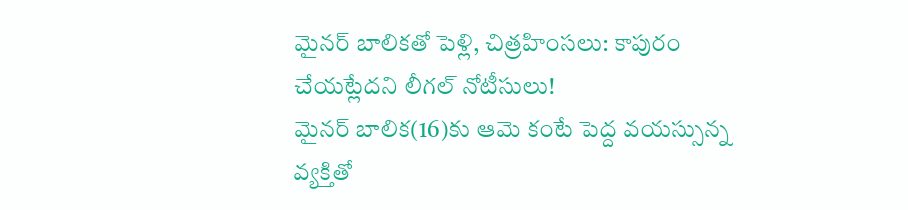మైనర్ బాలికతో పెళ్లి, చిత్రహింసలు: కాపురం చేయట్లేదని లీగల్ నోటీసులు!
మైనర్ బాలిక(16)కు ఆమె కంటే పెద్ద వయస్సున్న వ్యక్తితో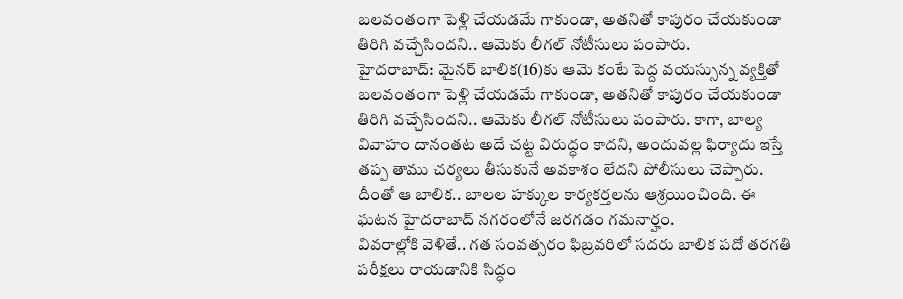బలవంతంగా పెళ్లి చేయడమే గాకుండా, అతనితో కాపురం చేయకుండా తిరిగి వచ్చేసిందని.. ఆమెకు లీగల్ నోటీసులు పంపారు.
హైదరాబాద్: మైనర్ బాలిక(16)కు ఆమె కంటే పెద్ద వయస్సున్న వ్యక్తితో బలవంతంగా పెళ్లి చేయడమే గాకుండా, అతనితో కాపురం చేయకుండా తిరిగి వచ్చేసిందని.. ఆమెకు లీగల్ నోటీసులు పంపారు. కాగా, బాల్య వివాహం దానంతట అదే చట్ట విరుద్ధం కాదని, అందువల్ల ఫిర్యాదు ఇస్తే తప్ప తాము చర్యలు తీసుకునే అవకాశం లేదని పోలీసులు చెప్పారు. దీంతో ఆ బాలిక.. బాలల హక్కుల కార్యకర్తలను ఆశ్రయించింది. ఈ ఘటన హైదరాబాద్ నగరంలోనే జరగడం గమనార్హం.
వివరాల్లోకి వెళితే.. గత సంవత్సరం ఫిబ్రవరిలో సదరు బాలిక పదో తరగతి పరీక్షలు రాయడానికి సిద్ధం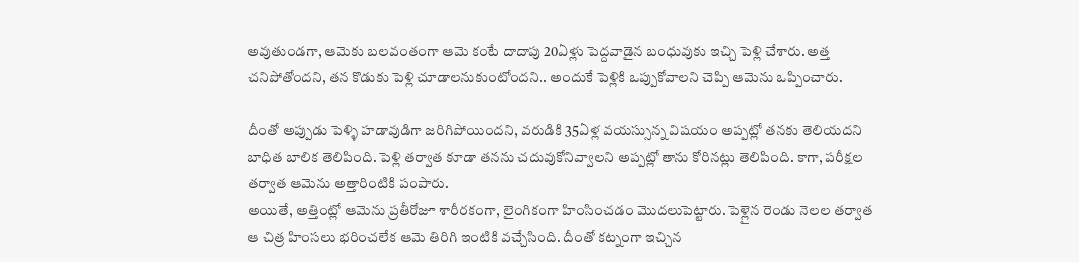అవుతుండగా, ఆమెకు బలవంతంగా ఆమె కంటే దాదాపు 20ఏళ్లు పెద్దవాడైన బంధువుకు ఇచ్చి పెళ్లి చేశారు. అత్త చనిపోతోందని, తన కొడుకు పెళ్లి చూడాలనుకుంటోందని.. అందుకే పెళ్లికి ఒప్పుకోవాలని చెప్పి ఆమెను ఒప్పించారు.

దీంతో అప్పుడు పెళ్ళి హడావుడిగా జరిగిపోయిందని, వరుడికి 35ఏళ్ల వయస్సున్న విషయం అప్పట్లో తనకు తెలియదని బాధిత బాలిక తెలిపింది. పెళ్లి తర్వాత కూడా తనను చదువుకోనివ్వాలని అప్పట్లో తాను కోరినట్లు తెలిపింది. కాగా, పరీక్షల తర్వాత ఆమెను అత్తారింటికి పంపారు.
అయితే, అత్తింట్లో ఆమెను ప్రతీరోజూ శారీరకంగా, లైంగికంగా హింసించడం మొదలుపెట్టారు. పెళ్లైన రెండు నెలల తర్వాత ఆ చిత్ర హింసలు భరించలేక ఆమె తిరిగి ఇంటికి వచ్చేసింది. దీంతో కట్నంగా ఇచ్చిన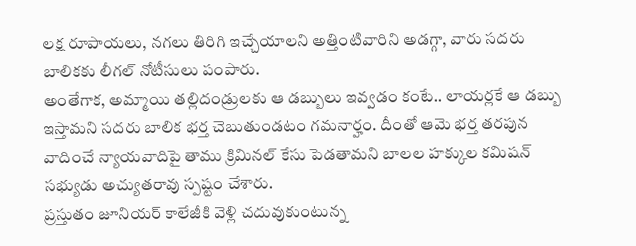లక్ష రూపాయలు, నగలు తిరిగి ఇచ్చేయాలని అత్తింటివారిని అడగ్గా, వారు సదరు బాలికకు లీగల్ నోటీసులు పంపారు.
అంతేగాక, అమ్మాయి తల్లిదండ్రులకు ఆ డబ్బులు ఇవ్వడం కంటే.. లాయర్లకే ఆ డబ్బు ఇస్తామని సదరు బాలిక భర్త చెబుతుండటం గమనార్హం. దీంతో ఆమె భర్త తరపున వాదించే న్యాయవాదిపై తాము క్రిమినల్ కేసు పెడతామని బాలల హక్కుల కమిషన్ సభ్యుడు అచ్యుతరావు స్పష్టం చేశారు.
ప్రస్తుతం జూనియర్ కాలేజీకి వెళ్లి చదువుకుంటున్న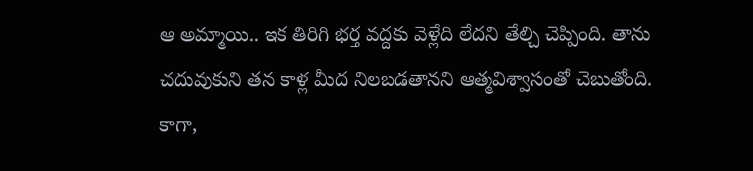ఆ అమ్మాయి.. ఇక తిరిగి భర్త వద్దకు వెళ్లేది లేదని తేల్చి చెప్పింది. తాను చదువుకుని తన కాళ్ల మీద నిలబడతానని ఆత్మవిశ్వాసంతో చెబుతోంది. కాగా,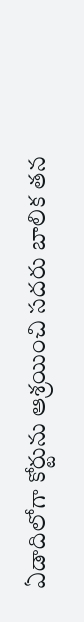ఏడాదిలోగా కోర్టును ఆశ్రయించి సదరు బాలిక తన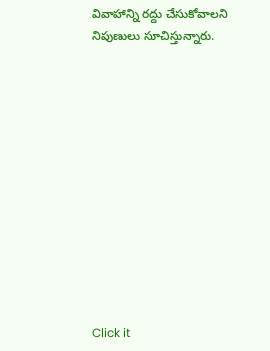వివాహాన్ని రద్దు చేసుకోవాలని నిపుణులు సూచిస్తున్నారు.












Click it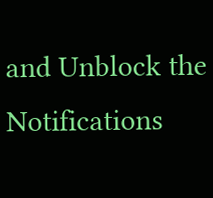and Unblock the Notifications